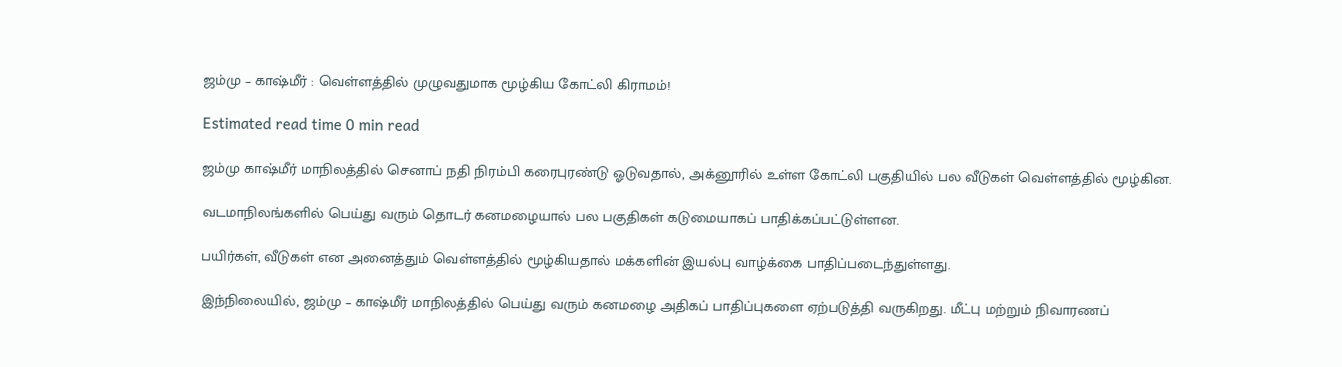ஜம்மு – காஷ்மீர் : வெள்ளத்தில் முழுவதுமாக மூழ்கிய கோட்லி கிராமம்!

Estimated read time 0 min read

ஜம்மு காஷ்மீர் மாநிலத்தில் செனாப் நதி நிரம்பி கரைபுரண்டு ஓடுவதால், அக்னூரில் உள்ள கோட்லி பகுதியில் பல வீடுகள் வெள்ளத்தில் மூழ்கின.

வடமாநிலங்களில் பெய்து வரும் தொடர் கனமழையால் பல பகுதிகள் கடுமையாகப் பாதிக்கப்பட்டுள்ளன.

பயிர்கள், வீடுகள் என அனைத்தும் வெள்ளத்தில் மூழ்கியதால் மக்களின் இயல்பு வாழ்க்கை பாதிப்படைந்துள்ளது.

இந்நிலையில், ஜம்மு – காஷ்மீர் மாநிலத்தில் பெய்து வரும் கனமழை அதிகப் பாதிப்புகளை ஏற்படுத்தி வருகிறது. மீட்பு மற்றும் நிவாரணப்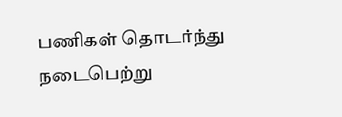பணிகள் தொடர்ந்து நடைபெற்று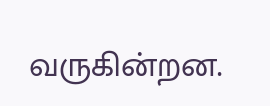வருகின்றன.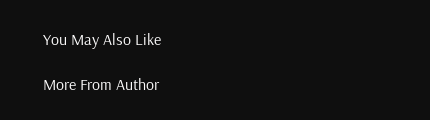You May Also Like

More From Author